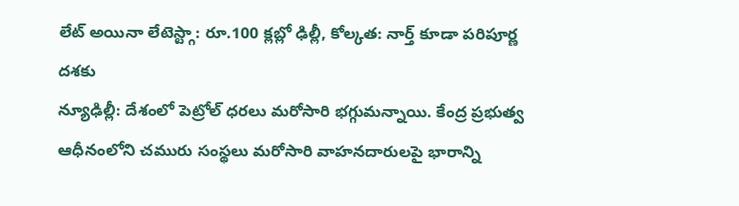లేట్ అయినా లేటెస్ట్గా: రూ.100 క్లబ్లో ఢిల్లీ, కోల్కత: నార్త్ కూడా పరిపూర్ణ దశకు
న్యూఢిల్లీ: దేశంలో పెట్రోల్ ధరలు మరోసారి భగ్గుమన్నాయి. కేంద్ర ప్రభుత్వ ఆధీనంలోని చమురు సంస్థలు మరోసారి వాహనదారులపై భారాన్ని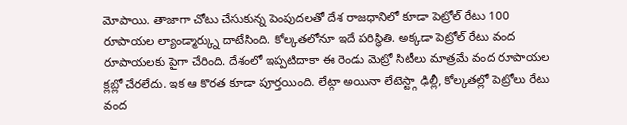మోపాయి. తాజాగా చోటు చేసుకున్న పెంపుదలతో దేశ రాజధానిలో కూడా పెట్రోల్ రేటు 100 రూపాయల ల్యాండ్మార్క్ను దాటేసింది. కోల్కతలోనూ ఇదే పరిస్థితి. అక్కడా పెట్రోల్ రేటు వంద రూపాయలకు పైగా చేరింది. దేశంలో ఇప్పటిదాకా ఈ రెండు మెట్రో సిటీలు మాత్రమే వంద రూపాయల క్లబ్లో చేరలేదు. ఇక ఆ కొరత కూడా పూర్తయింది. లేట్గా అయినా లేటెస్ట్గా ఢిల్లీ, కోల్కతల్లో పెట్రోలు రేటు వంద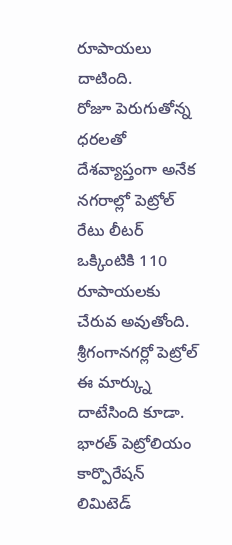రూపాయలు దాటింది.
రోజూ పెరుగుతోన్న ధరలతో దేశవ్యాప్తంగా అనేక నగరాల్లో పెట్రోల్ రేటు లీటర్ ఒక్కింటికి 110 రూపాయలకు చేరువ అవుతోంది. శ్రీగంగానగర్లో పెట్రోల్ ఈ మార్క్ను దాటేసింది కూడా. భారత్ పెట్రోలియం కార్పొరేషన్ లిమిటెడ్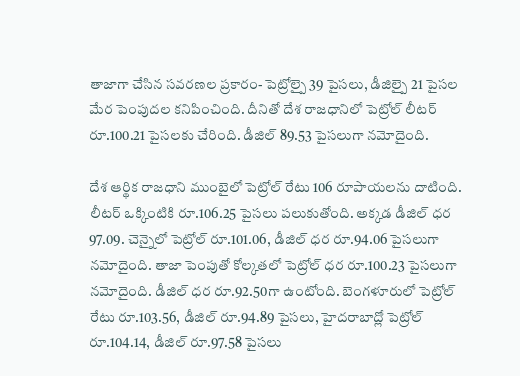తాజాగా చేసిన సవరణల ప్రకారం- పెట్రోల్పై 39 పైసలు, డీజిల్పై 21 పైసల మేర పెంపుదల కనిపించింది. దీనితో దేశ రాజధానిలో పెట్రోల్ లీటర్ రూ.100.21 పైసలకు చేరింది. డీజిల్ 89.53 పైసలుగా నమోదైంది.

దేశ ఆర్థిక రాజధాని ముంబైలో పెట్రోల్ రేటు 106 రూపాయలను దాటింది. లీటర్ ఒక్కింటికి రూ.106.25 పైసలు పలుకుతోంది. అక్కడ డీజిల్ ధర 97.09. చెన్నైలో పెట్రోల్ రూ.101.06, డీజిల్ ధర రూ.94.06 పైసలుగా నమోదైంది. తాజా పెంపుతో కోల్కతలో పెట్రోల్ ధర రూ.100.23 పైసలుగా నమోదైంది. డీజిల్ ధర రూ.92.50గా ఉంటోంది. బెంగళూరులో పెట్రోల్ రేటు రూ.103.56, డీజిల్ రూ.94.89 పైసలు, హైదరాబాద్లో పెట్రోల్ రూ.104.14, డీజిల్ రూ.97.58 పైసలు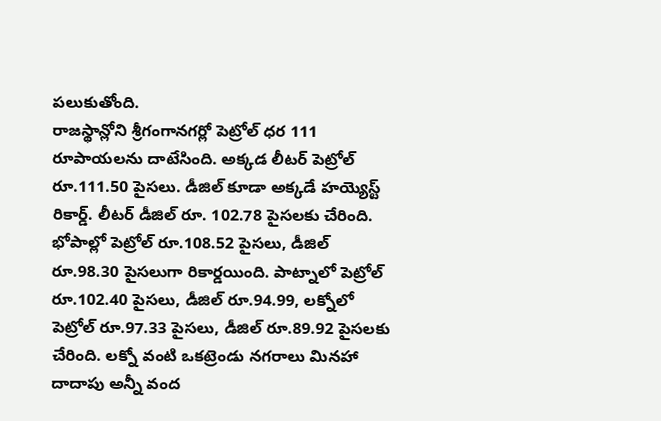పలుకుతోంది.
రాజస్థాన్లోని శ్రీగంగానగర్లో పెట్రోల్ ధర 111 రూపాయలను దాటేసింది. అక్కడ లీటర్ పెట్రోల్ రూ.111.50 పైసలు. డీజిల్ కూడా అక్కడే హయ్యెస్ట్ రికార్డ్. లీటర్ డీజిల్ రూ. 102.78 పైసలకు చేరింది. భోపాల్లో పెట్రోల్ రూ.108.52 పైసలు, డీజిల్ రూ.98.30 పైసలుగా రికార్డయింది. పాట్నాలో పెట్రోల్ రూ.102.40 పైసలు, డీజిల్ రూ.94.99, లక్నోలో పెట్రోల్ రూ.97.33 పైసలు, డీజిల్ రూ.89.92 పైసలకు చేరింది. లక్నో వంటి ఒకట్రెండు నగరాలు మినహా దాదాపు అన్నీ వంద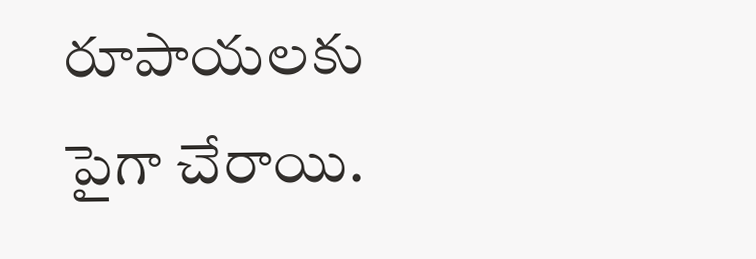రూపాయలకు పైగా చేరాయి.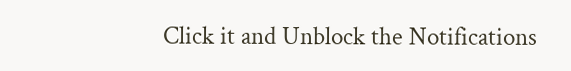Click it and Unblock the Notifications